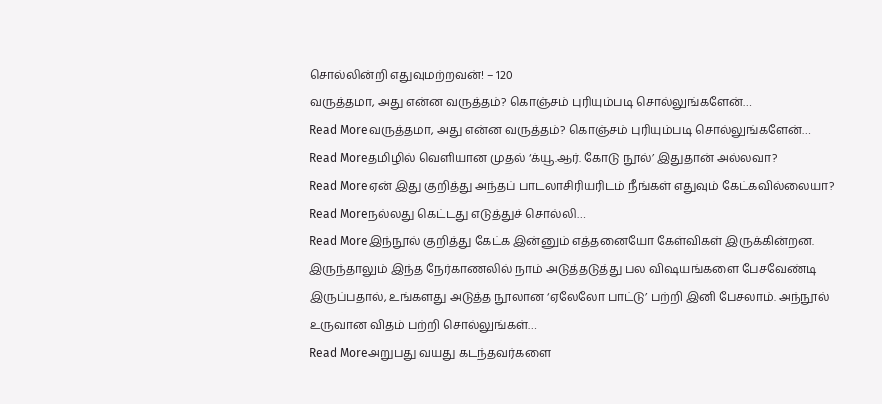சொல்லின்றி எதுவுமற்றவன்! – 120
வருத்தமா, அது என்ன வருத்தம்? கொஞ்சம் புரியும்படி சொல்லுங்களேன்…
Read Moreவருத்தமா, அது என்ன வருத்தம்? கொஞ்சம் புரியும்படி சொல்லுங்களேன்…
Read Moreதமிழில் வெளியான முதல் ‘க்யூ.ஆர். கோடு நூல்’ இதுதான் அல்லவா?
Read Moreஏன் இது குறித்து அந்தப் பாடலாசிரியரிடம் நீங்கள் எதுவும் கேட்கவில்லையா?
Read Moreநல்லது கெட்டது எடுத்துச் சொல்லி…
Read Moreஇந்நூல் குறித்து கேட்க இன்னும் எத்தனையோ கேள்விகள் இருக்கின்றன. இருந்தாலும் இந்த நேர்காணலில் நாம் அடுத்தடுத்து பல விஷயங்களை பேசவேண்டி இருப்பதால், உங்களது அடுத்த நூலான ‘ஏலேலோ பாட்டு’ பற்றி இனி பேசலாம். அந்நூல் உருவான விதம் பற்றி சொல்லுங்கள்…
Read Moreஅறுபது வயது கடந்தவர்களை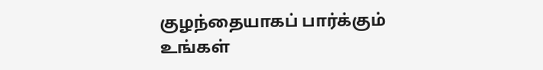குழந்தையாகப் பார்க்கும் உங்கள்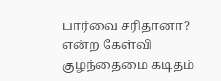பார்வை சரிதானா? என்ற கேள்வி குழந்தைமை கடிதம்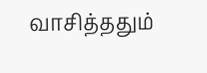வாசித்ததும்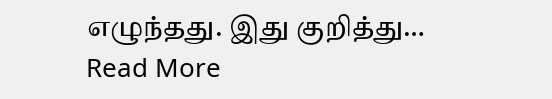எழுந்தது. இது குறித்து…
Read More